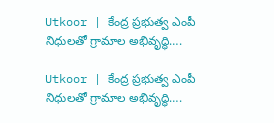Utkoor | కేంద్ర ప్రభుత్వ ఎంపీ నిధులతో గ్రామాల అభివృద్ధి….

Utkoor | కేంద్ర ప్రభుత్వ ఎంపీ నిధులతో గ్రామాల అభివృద్ధి….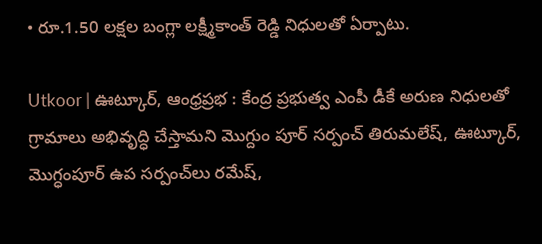• రూ.1.50 లక్షల బంగ్లా లక్ష్మీకాంత్ రెడ్డి నిధులతో ఏర్పాటు.

Utkoor | ఊట్కూర్, ఆంధ్రప్రభ : కేంద్ర ప్రభుత్వ ఎంపీ డీకే అరుణ నిధులతో గ్రామాలు అభివృద్ధి చేస్తామని మొగ్దుం పూర్ సర్పంచ్ తిరుమలేష్, ఊట్కూర్, మొగ్ధంపూర్ ఉప సర్పంచ్‌లు రమేష్,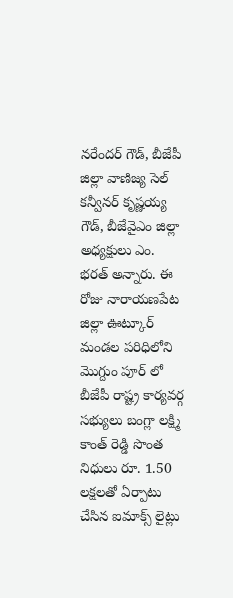నరేందర్ గౌడ్, బీజేపీ జిల్లా వాణిజ్య సెల్ కన్వీనర్ కృష్ణయ్య గౌడ్, బీజేవైఎం జిల్లా అధ్యక్షులు ఎం. భరత్ అన్నారు. ఈ రోజు నారాయణపేట జిల్లా ఊట్కూర్ మండల పరిధిలోని మొగ్దుం పూర్ లో బీజేపీ రాష్ట్ర కార్యవర్గ సభ్యులు బంగ్లా లక్ష్మి కాంత్ రెడ్డి సొంత నిధులు రూ. 1.50 లక్షలతో ఏర్పాటు చేసిన ఐమాక్స్ లైట్లు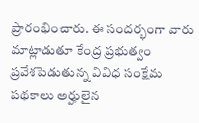ప్రారంభించారు. ఈ సందర్భంగా వారు మాట్లాడుతూ కేంద్ర ప్రభుత్వం ప్రవేశపెడుతున్న వివిధ సంక్షేమ పథకాలు అర్హులైన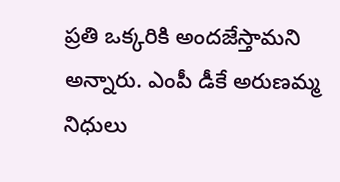ప్రతి ఒక్కరికి అందజేస్తామని అన్నారు. ఎంపీ డీకే అరుణమ్మ నిధులు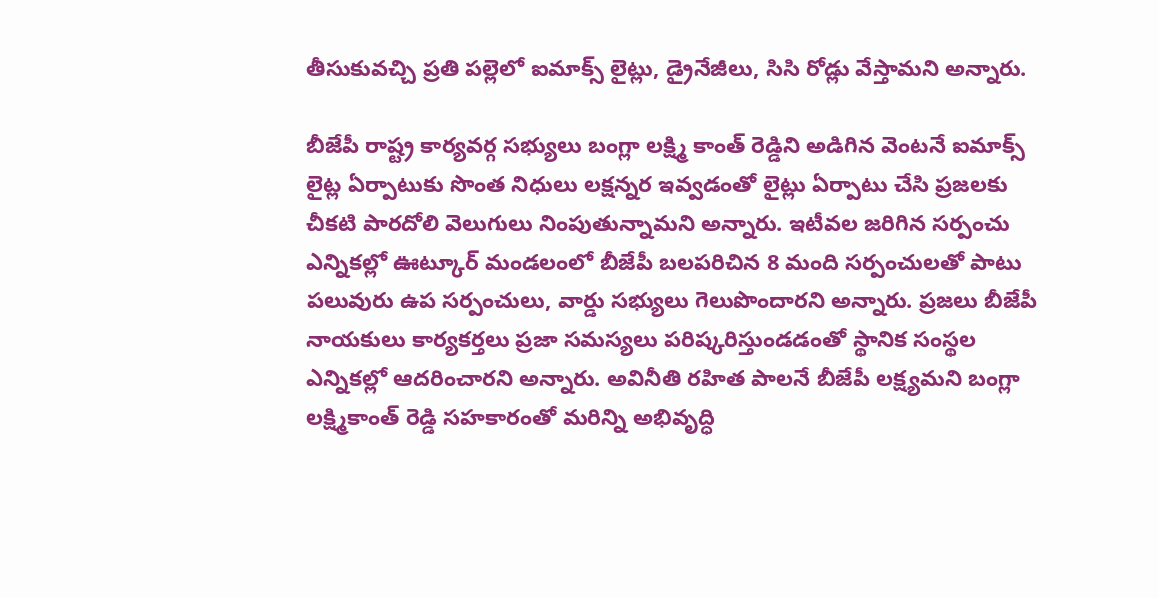తీసుకువచ్చి ప్రతి పల్లెలో ఐమాక్స్ లైట్లు, డ్రైనేజీలు, సిసి రోడ్లు వేస్తామని అన్నారు.

బీజేపీ రాష్ట్ర కార్యవర్గ సభ్యులు బంగ్లా లక్ష్మి కాంత్ రెడ్డిని అడిగిన వెంటనే ఐమాక్స్ లైట్ల ఏర్పాటుకు సొంత నిధులు లక్షన్నర ఇవ్వడంతో లైట్లు ఏర్పాటు చేసి ప్రజలకు చీకటి పారదోలి వెలుగులు నింపుతున్నామని అన్నారు. ఇటీవల జరిగిన సర్పంచు ఎన్నికల్లో ఊట్కూర్ మండలంలో బీజేపీ బలపరిచిన 8 మంది సర్పంచులతో పాటు పలువురు ఉప సర్పంచులు, వార్డు సభ్యులు గెలుపొందారని అన్నారు. ప్రజలు బీజేపీ నాయకులు కార్యకర్తలు ప్రజా సమస్యలు పరిష్కరిస్తుండడంతో స్థానిక సంస్థల ఎన్నికల్లో ఆదరించారని అన్నారు. అవినీతి రహిత పాలనే బీజేపీ లక్ష్యమని బంగ్లా లక్ష్మికాంత్ రెడ్డి సహకారంతో మరిన్ని అభివృద్ధి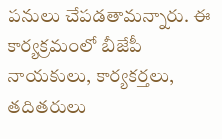పనులు చేపడతామన్నారు. ఈ కార్యక్రమంలో బీజేపీ నాయకులు, కార్యకర్తలు, తదితరులు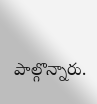పాల్గొన్నారు.